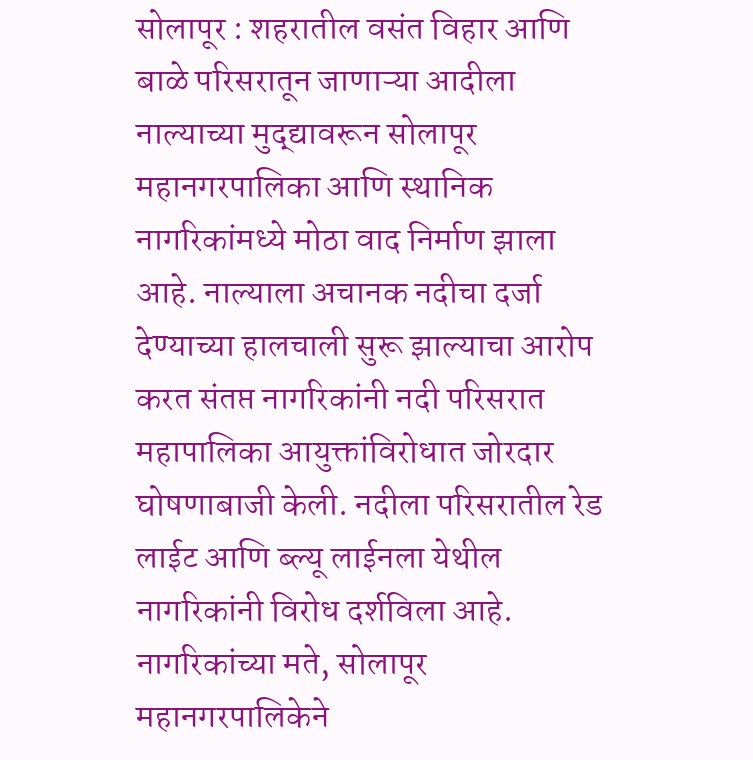सोलापूर : शहरातील वसंत विहार आणि बाळे परिसरातून जाणाऱ्या आदीला नाल्याच्या मुद्द्यावरून सोलापूर महानगरपालिका आणि स्थानिक नागरिकांमध्ये मोठा वाद निर्माण झाला आहे. नाल्याला अचानक नदीचा दर्जा देण्याच्या हालचाली सुरू झाल्याचा आरोप करत संतप्त नागरिकांनी नदी परिसरात महापालिका आयुक्तांविरोधात जोरदार घोषणाबाजी केली. नदीला परिसरातील रेड लाईट आणि ब्ल्यू लाईनला येथील नागरिकांनी विरोध दर्शविला आहे.
नागरिकांच्या मते, सोलापूर महानगरपालिकेने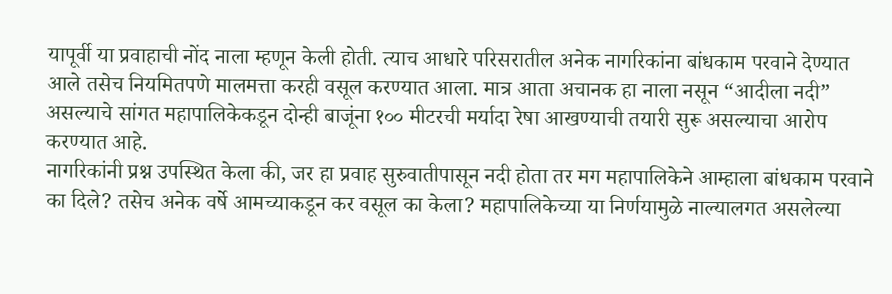यापूर्वी या प्रवाहाची नोंद नाला म्हणून केली होती. त्याच आधारे परिसरातील अनेक नागरिकांना बांधकाम परवाने देण्यात आले तसेच नियमितपणे मालमत्ता करही वसूल करण्यात आला. मात्र आता अचानक हा नाला नसून “आदीला नदी” असल्याचे सांगत महापालिकेकडून दोन्ही बाजूंना १०० मीटरची मर्यादा रेषा आखण्याची तयारी सुरू असल्याचा आरोप करण्यात आहे.
नागरिकांनी प्रश्न उपस्थित केला की, जर हा प्रवाह सुरुवातीपासून नदी होता तर मग महापालिकेने आम्हाला बांधकाम परवाने का दिले? तसेच अनेक वर्षे आमच्याकडून कर वसूल का केला? महापालिकेच्या या निर्णयामुळे नाल्यालगत असलेल्या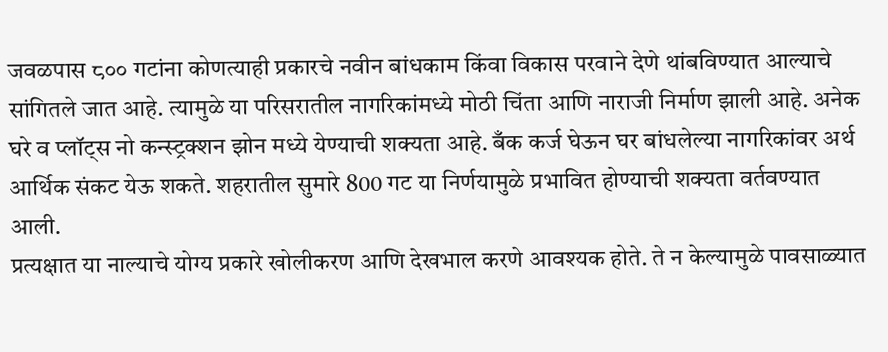जवळपास ८०० गटांना कोणत्याही प्रकारचे नवीन बांधकाम किंवा विकास परवाने देणे थांबविण्यात आल्याचे सांगितले जात आहे. त्यामुळे या परिसरातील नागरिकांमध्ये मोठी चिंता आणि नाराजी निर्माण झाली आहे. अनेक घरे व प्लॉट्स नो कन्स्ट्रक्शन झोन मध्ये येण्याची शक्यता आहे. बँक कर्ज घेऊन घर बांधलेल्या नागरिकांवर अर्थ आर्थिक संकट येऊ शकते. शहरातील सुमारे 800 गट या निर्णयामुळे प्रभावित होण्याची शक्यता वर्तवण्यात आली.
प्रत्यक्षात या नाल्याचे योग्य प्रकारे खोलीकरण आणि देखभाल करणे आवश्यक होते. ते न केल्यामुळे पावसाळ्यात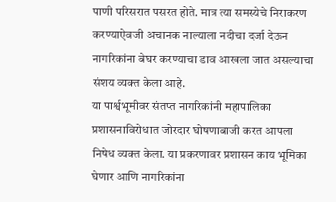पाणी परिसरात पसरत होते. मात्र त्या समस्येचे निराकरण करण्याऐवजी अचानक नाल्याला नदीचा दर्जा देऊन नागरिकांना बेघर करण्याचा डाव आखला जात असल्याचा संशय व्यक्त केला आहे.
या पार्श्वभूमीवर संतप्त नागरिकांनी महापालिका प्रशासनाविरोधात जोरदार घोषणाबाजी करत आपला निषेध व्यक्त केला. या प्रकरणावर प्रशासन काय भूमिका घेणार आणि नागरिकांना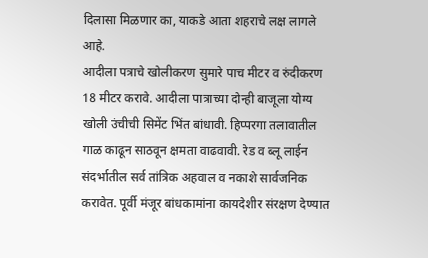दिलासा मिळणार का, याकडे आता शहराचे लक्ष लागले आहे.
आदीला पत्राचे खोलीकरण सुमारे पाच मीटर व रुंदीकरण 18 मीटर करावे. आदीला पात्राच्या दोन्ही बाजूला योग्य खोली उंचीची सिमेंट भिंत बांधावी. हिप्परगा तलावातील गाळ काढून साठवून क्षमता वाढवावी. रेड व ब्लू लाईन संदर्भातील सर्व तांत्रिक अहवाल व नकाशे सार्वजनिक करावेत. पूर्वी मंजूर बांधकामांना कायदेशीर संरक्षण देण्यात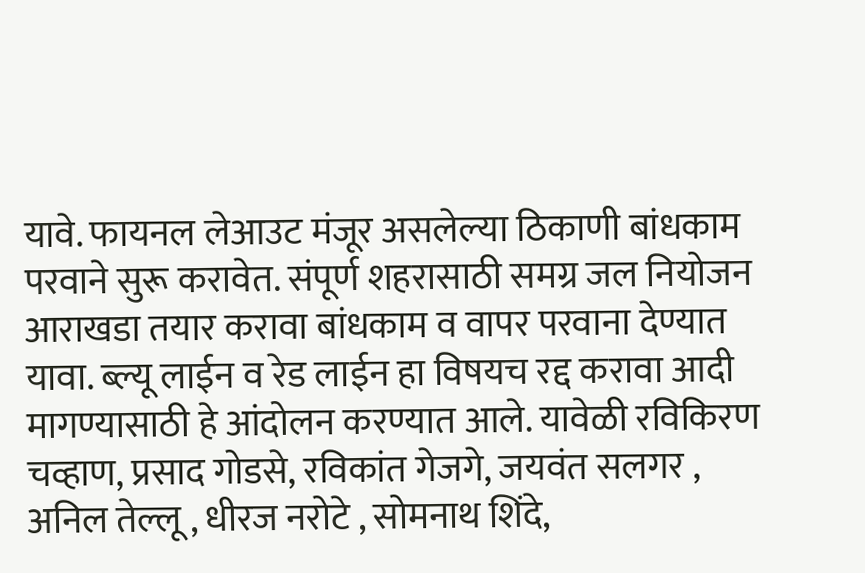यावे. फायनल लेआउट मंजूर असलेल्या ठिकाणी बांधकाम परवाने सुरू करावेत. संपूर्ण शहरासाठी समग्र जल नियोजन आराखडा तयार करावा बांधकाम व वापर परवाना देण्यात यावा. ब्ल्यू लाईन व रेड लाईन हा विषयच रद्द करावा आदी मागण्यासाठी हे आंदोलन करण्यात आले. यावेळी रविकिरण चव्हाण, प्रसाद गोडसे, रविकांत गेजगे, जयवंत सलगर , अनिल तेल्लू , धीरज नरोटे , सोमनाथ शिंदे,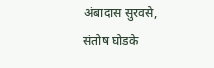अंबादास सुरवसे, संतोष घोडके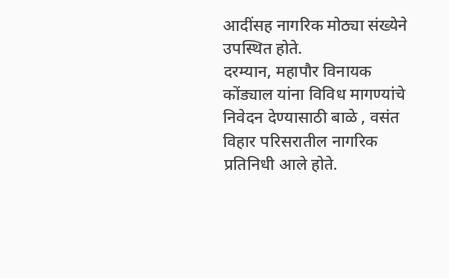आदींसह नागरिक मोठ्या संख्येने उपस्थित होते.
दरम्यान, महापौर विनायक कोंड्याल यांना विविध मागण्यांचे निवेदन देण्यासाठी बाळे , वसंत विहार परिसरातील नागरिक प्रतिनिधी आले होते.